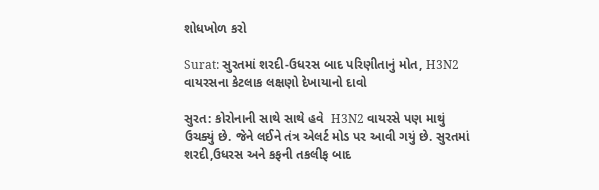શોધખોળ કરો

Surat: સુરતમાં શરદી-ઉધરસ બાદ પરિણીતાનું મોત, H3N2 વાયરસના કેટલાક લક્ષણો દેખાયાનો દાવો

સુરત: કોરોનાની સાથે સાથે હવે  H3N2 વાયરસે પણ માથું ઉચક્યું છે. જેને લઈને તંત્ર એલર્ટ મોડ પર આવી ગયું છે. સુરતમાં શરદી,ઉધરસ અને કફની તકલીફ બાદ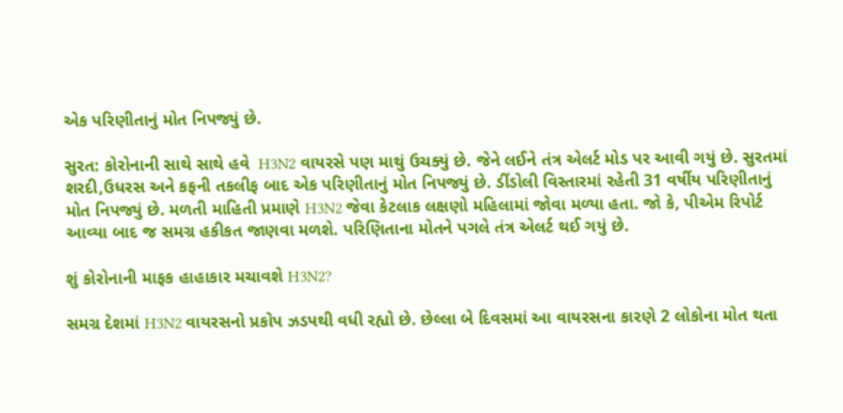એક પરિણીતાનું મોત નિપજ્યું છે.

સુરત: કોરોનાની સાથે સાથે હવે  H3N2 વાયરસે પણ માથું ઉચક્યું છે. જેને લઈને તંત્ર એલર્ટ મોડ પર આવી ગયું છે. સુરતમાં શરદી,ઉધરસ અને કફની તકલીફ બાદ એક પરિણીતાનું મોત નિપજ્યું છે. ડીંડોલી વિસ્તારમાં રહેતી 31 વર્ષીય પરિણીતાનું મોત નિપજ્યું છે. મળતી માહિતી પ્રમાણે H3N2 જેવા કેટલાક લક્ષણો મહિલામાં જોવા મળ્યા હતા. જો કે, પીએમ રિપોર્ટ આવ્યા બાદ જ સમગ્ર હકીકત જાણવા મળશે. પરિણિતાના મોતને પગલે તંત્ર એલર્ટ થઈ ગયું છે.

શું કોરોનાની માફક હાહાકાર મચાવશે H3N2?

સમગ્ર દેશમાં H3N2 વાયરસનો પ્રકોપ ઝડપથી વધી રહ્યો છે. છેલ્લા બે દિવસમાં આ વાયરસના કારણે 2 લોકોના મોત થતા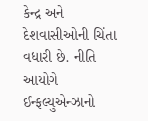કેન્દ્ર અને દેશવાસીઓની ચિંતા વધારી છે. નીતિ આયોગે ઈન્ફલ્યુએન્ઝાનો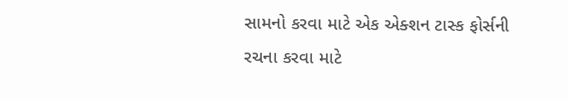સામનો કરવા માટે એક એક્શન ટાસ્ક ફોર્સની રચના કરવા માટે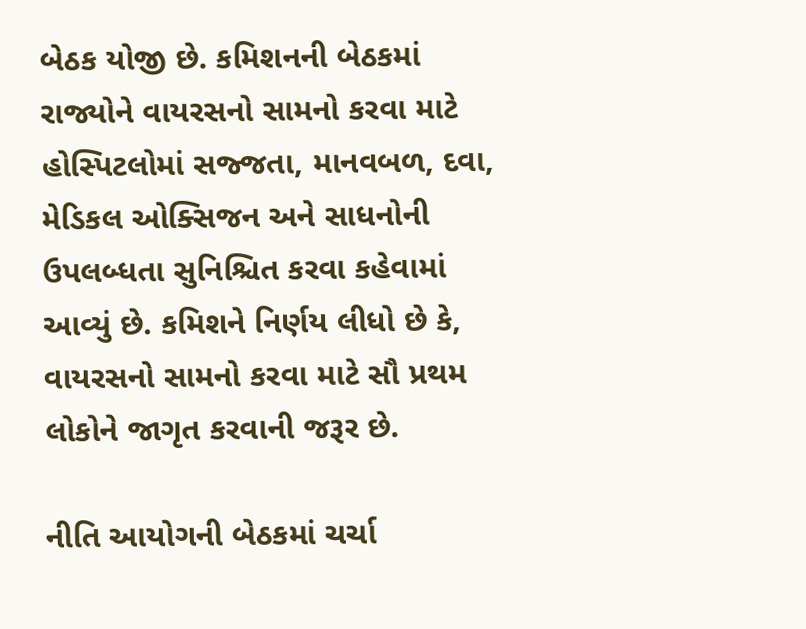બેઠક યોજી છે. કમિશનની બેઠકમાં રાજ્યોને વાયરસનો સામનો કરવા માટે હોસ્પિટલોમાં સજ્જતા, માનવબળ, દવા, મેડિકલ ઓક્સિજન અને સાધનોની ઉપલબ્ધતા સુનિશ્ચિત કરવા કહેવામાં આવ્યું છે. કમિશને નિર્ણય લીધો છે કે, વાયરસનો સામનો કરવા માટે સૌ પ્રથમ લોકોને જાગૃત કરવાની જરૂર છે.

નીતિ આયોગની બેઠકમાં ચર્ચા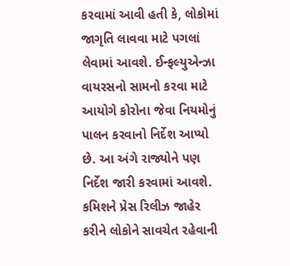કરવામાં આવી હતી કે, લોકોમાં જાગૃતિ લાવવા માટે પગલાં લેવામાં આવશે. ઈન્ફલ્યુએન્ઝા વાયરસનો સામનો કરવા માટે આયોગે કોરોના જેવા નિયમોનું પાલન કરવાનો નિર્દેશ આપ્યો છે. આ અંગે રાજ્યોને પણ નિર્દેશ જારી કરવામાં આવશે. કમિશને પ્રેસ રિલીઝ જાહેર કરીને લોકોને સાવચેત રહેવાની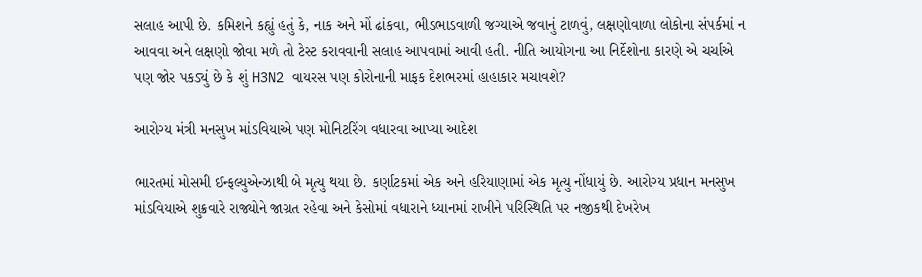સલાહ આપી છે. કમિશને કહ્યું હતું કે, નાક અને મોં ઢાંકવા, ભીડભાડવાળી જગ્યાએ જવાનું ટાળવું, લક્ષણોવાળા લોકોના સંપર્કમાં ન આવવા અને લક્ષણો જોવા મળે તો ટેસ્ટ કરાવવાની સલાહ આપવામાં આવી હતી. નીતિ આયોગના આ નિર્દેશોના કારણે એ ચર્ચાએ પણ જોર પકડ્યું છે કે શું H3N2 વાયરસ પણ કોરોનાની માફક દેશભરમાં હાહાકાર મચાવશે?

આરોગ્ય મંત્રી મનસુખ માંડવિયાએ પણ મોનિટરિંગ વધારવા આપ્યા આદેશ

ભારતમાં મોસમી ઈન્ફલ્યુએન્ઝાથી બે મૃત્યુ થયા છે. કર્ણાટકમાં એક અને હરિયાણામાં એક મૃત્યુ નોંધાયું છે. આરોગ્ય પ્રધાન મનસુખ માંડવિયાએ શુક્રવારે રાજ્યોને જાગ્રત રહેવા અને કેસોમાં વધારાને ધ્યાનમાં રાખીને પરિસ્થિતિ પર નજીકથી દેખરેખ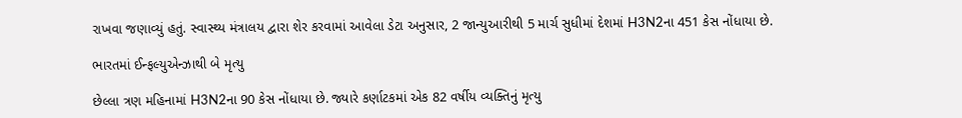રાખવા જણાવ્યું હતું. સ્વાસ્થ્ય મંત્રાલય દ્વારા શેર કરવામાં આવેલા ડેટા અનુસાર, 2 જાન્યુઆરીથી 5 માર્ચ સુધીમાં દેશમાં H3N2ના 451 કેસ નોંધાયા છે.

ભારતમાં ઈન્ફલ્યુએન્ઝાથી બે મૃત્યુ

છેલ્લા ત્રણ મહિનામાં H3N2ના 90 કેસ નોંધાયા છે. જ્યારે કર્ણાટકમાં એક 82 વર્ષીય વ્યક્તિનું મૃત્યુ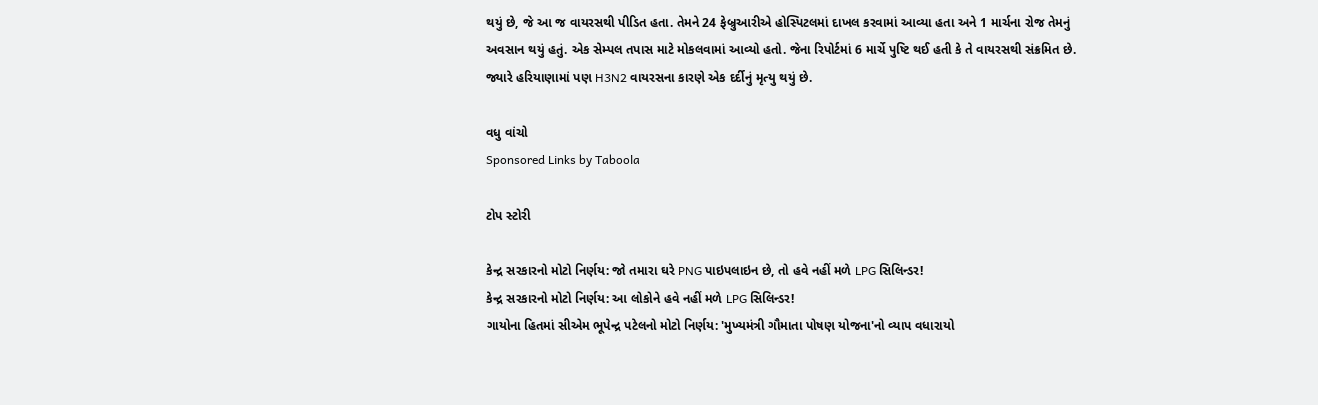થયું છે, જે આ જ વાયરસથી પીડિત હતા. તેમને 24 ફેબ્રુઆરીએ હોસ્પિટલમાં દાખલ કરવામાં આવ્યા હતા અને 1 માર્ચના રોજ તેમનું અવસાન થયું હતું. એક સેમ્પલ તપાસ માટે મોકલવામાં આવ્યો હતો. જેના રિપોર્ટમાં 6 માર્ચે પુષ્ટિ થઈ હતી કે તે વાયરસથી સંક્રમિત છે. જ્યારે હરિયાણામાં પણ H3N2 વાયરસના કારણે એક દર્દીનું મૃત્યુ થયું છે.

વધુ વાંચો
Sponsored Links by Taboola

ટોપ સ્ટોરી

કેન્દ્ર સરકારનો મોટો નિર્ણય: જો તમારા ઘરે PNG પાઇપલાઇન છે, તો હવે નહીં મળે LPG સિલિન્ડર!
કેન્દ્ર સરકારનો મોટો નિર્ણય: આ લોકોને હવે નહીં મળે LPG સિલિન્ડર!
ગાયોના હિતમાં સીએમ ભૂપેન્દ્ર પટેલનો મોટો નિર્ણય: 'મુખ્યમંત્રી ગૌમાતા પોષણ યોજના'નો વ્યાપ વધારાયો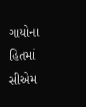ગાયોના હિતમાં સીએમ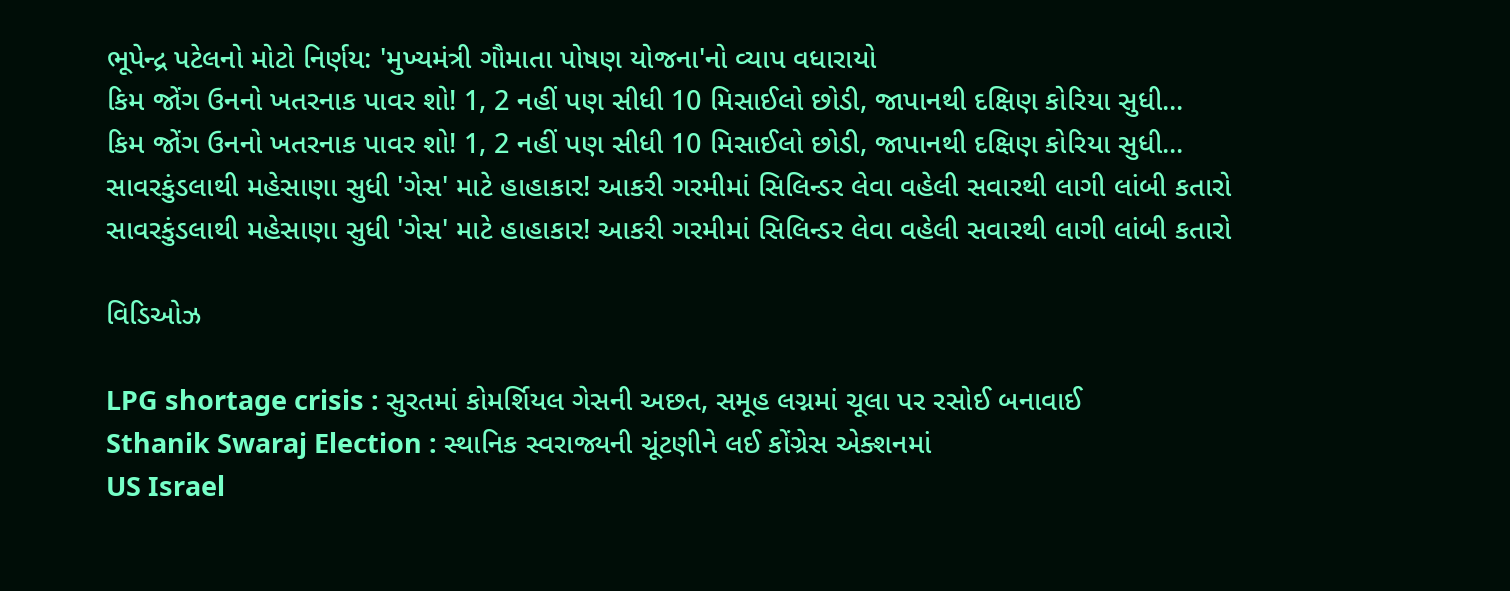ભૂપેન્દ્ર પટેલનો મોટો નિર્ણય: 'મુખ્યમંત્રી ગૌમાતા પોષણ યોજના'નો વ્યાપ વધારાયો
કિમ જોંગ ઉનનો ખતરનાક પાવર શો! 1, 2 નહીં પણ સીધી 10 મિસાઈલો છોડી, જાપાનથી દક્ષિણ કોરિયા સુધી...
કિમ જોંગ ઉનનો ખતરનાક પાવર શો! 1, 2 નહીં પણ સીધી 10 મિસાઈલો છોડી, જાપાનથી દક્ષિણ કોરિયા સુધી...
સાવરકુંડલાથી મહેસાણા સુધી 'ગેસ' માટે હાહાકાર! આકરી ગરમીમાં સિલિન્ડર લેવા વહેલી સવારથી લાગી લાંબી કતારો
સાવરકુંડલાથી મહેસાણા સુધી 'ગેસ' માટે હાહાકાર! આકરી ગરમીમાં સિલિન્ડર લેવા વહેલી સવારથી લાગી લાંબી કતારો

વિડિઓઝ

LPG shortage crisis : સુરતમાં કોમર્શિયલ ગેસની અછત, સમૂહ લગ્નમાં ચૂલા પર રસોઈ બનાવાઈ
Sthanik Swaraj Election : સ્થાનિક સ્વરાજ્યની ચૂંટણીને લઈ કોંગ્રેસ એક્શનમાં
US Israel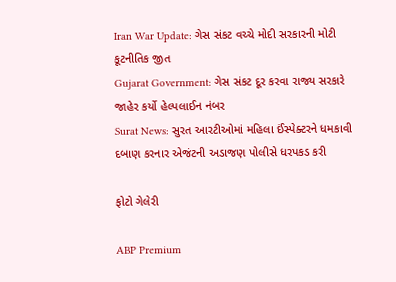Iran War Update: ગેસ સંકટ વચ્ચે મોદી સરકારની મોટી કૂટનીતિક જીત
Gujarat Government: ગેસ સંકટ દૂર કરવા રાજ્ય સરકારે જાહેર કર્યો હેલ્પલાઈન નંબર
Surat News: સુરત આરટીઓમાં મહિલા ઈંસ્પેક્ટરને ધમકાવી દબાણ કરનાર એજંટની અડાજણ પોલીસે ધરપકડ કરી

ફોટો ગેલેરી

ABP Premium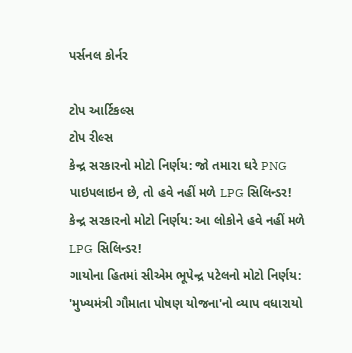પર્સનલ કોર્નર

ટોપ આર્ટિકલ્સ
ટોપ રીલ્સ
કેન્દ્ર સરકારનો મોટો નિર્ણય: જો તમારા ઘરે PNG પાઇપલાઇન છે, તો હવે નહીં મળે LPG સિલિન્ડર!
કેન્દ્ર સરકારનો મોટો નિર્ણય: આ લોકોને હવે નહીં મળે LPG સિલિન્ડર!
ગાયોના હિતમાં સીએમ ભૂપેન્દ્ર પટેલનો મોટો નિર્ણય: 'મુખ્યમંત્રી ગૌમાતા પોષણ યોજના'નો વ્યાપ વધારાયો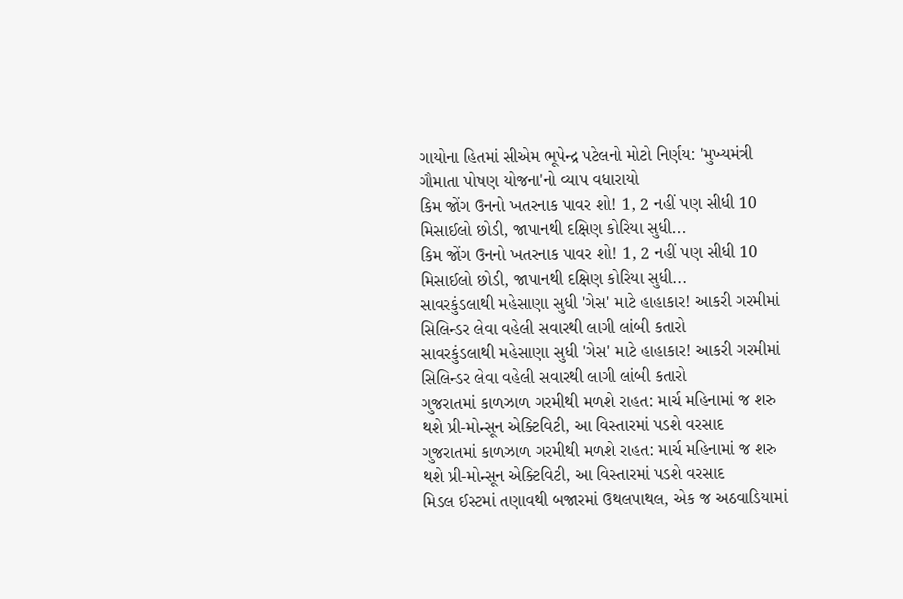ગાયોના હિતમાં સીએમ ભૂપેન્દ્ર પટેલનો મોટો નિર્ણય: 'મુખ્યમંત્રી ગૌમાતા પોષણ યોજના'નો વ્યાપ વધારાયો
કિમ જોંગ ઉનનો ખતરનાક પાવર શો! 1, 2 નહીં પણ સીધી 10 મિસાઈલો છોડી, જાપાનથી દક્ષિણ કોરિયા સુધી...
કિમ જોંગ ઉનનો ખતરનાક પાવર શો! 1, 2 નહીં પણ સીધી 10 મિસાઈલો છોડી, જાપાનથી દક્ષિણ કોરિયા સુધી...
સાવરકુંડલાથી મહેસાણા સુધી 'ગેસ' માટે હાહાકાર! આકરી ગરમીમાં સિલિન્ડર લેવા વહેલી સવારથી લાગી લાંબી કતારો
સાવરકુંડલાથી મહેસાણા સુધી 'ગેસ' માટે હાહાકાર! આકરી ગરમીમાં સિલિન્ડર લેવા વહેલી સવારથી લાગી લાંબી કતારો
ગુજરાતમાં કાળઝાળ ગરમીથી મળશે રાહત: માર્ચ મહિનામાં જ શરુ થશે પ્રી-મોન્સૂન એક્ટિવિટી, આ વિસ્તારમાં પડશે વરસાદ
ગુજરાતમાં કાળઝાળ ગરમીથી મળશે રાહત: માર્ચ મહિનામાં જ શરુ થશે પ્રી-મોન્સૂન એક્ટિવિટી, આ વિસ્તારમાં પડશે વરસાદ
મિડલ ઈસ્ટમાં તણાવથી બજારમાં ઉથલપાથલ, એક જ અઠવાડિયામાં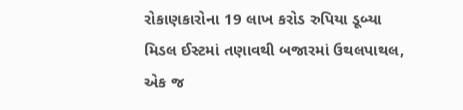રોકાણકારોના 19 લાખ કરોડ રુપિયા ડૂબ્યા
મિડલ ઈસ્ટમાં તણાવથી બજારમાં ઉથલપાથલ, એક જ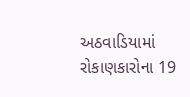અઠવાડિયામાં રોકાણકારોના 19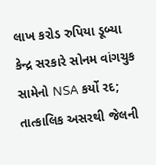લાખ કરોડ રુપિયા ડૂબ્યા
કેન્દ્ર સરકારે સોનમ વાંગચુક સામેનો NSA કર્યો રદ; તાત્કાલિક અસરથી જેલની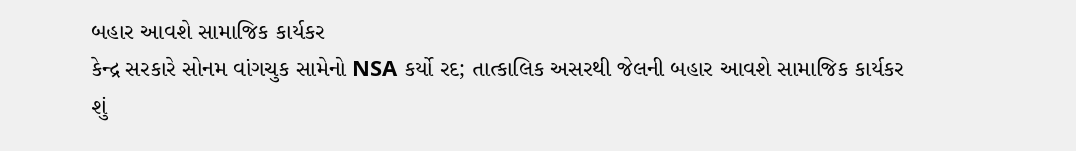બહાર આવશે સામાજિક કાર્યકર
કેન્દ્ર સરકારે સોનમ વાંગચુક સામેનો NSA કર્યો રદ; તાત્કાલિક અસરથી જેલની બહાર આવશે સામાજિક કાર્યકર
શું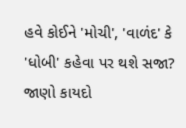હવે કોઈને 'મોચી', 'વાળંદ' કે 'ધોબી' કહેવા પર થશે સજા? જાણો કાયદો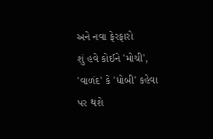અને નવા ફેરફારો
શું હવે કોઈને 'મોચી', 'વાળંદ' કે 'ધોબી' કહેવા પર થશે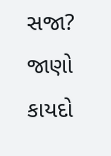સજા? જાણો કાયદો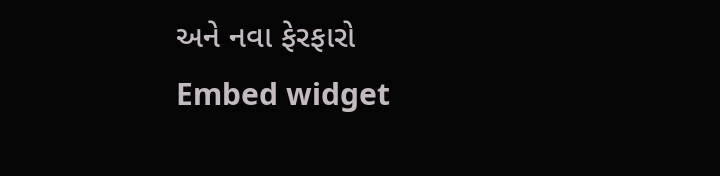અને નવા ફેરફારો
Embed widget